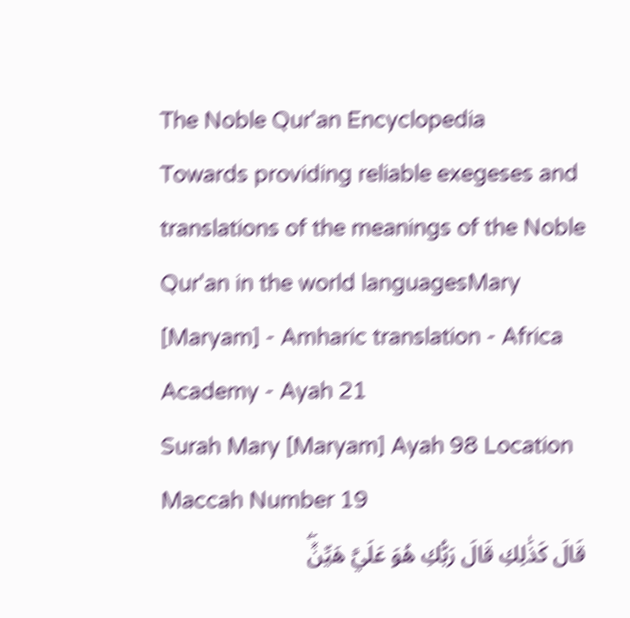The Noble Qur'an Encyclopedia
Towards providing reliable exegeses and translations of the meanings of the Noble Qur'an in the world languagesMary [Maryam] - Amharic translation - Africa Academy - Ayah 21
Surah Mary [Maryam] Ayah 98 Location Maccah Number 19
قَالَ كَذَٰلِكِ قَالَ رَبُّكِ هُوَ عَلَيَّ هَيِّنٞۖ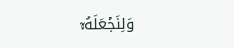وَلِنَجۡعَلَهُۥٓ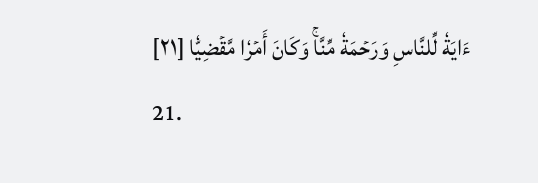ءَايَةٗ لِّلنَّاسِ وَرَحۡمَةٗ مِّنَّاۚ وَكَانَ أَمۡرٗا مَّقۡضِيّٗا [٢١]
21.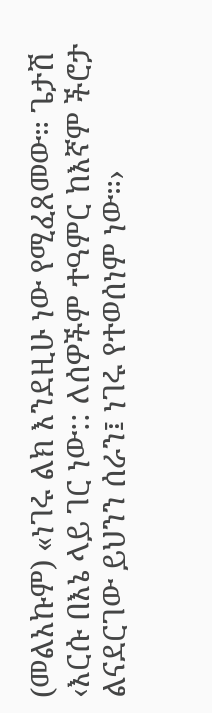(መልአኩም) «ነገሩ ልክ እንደዚሁ ነው የሚፈጸመው። ጌታሽ ‹እርሱ በእኔ ላይ ገር ነው:: ለሰዎችም ተዓምር ከእኛም ችሮታ ልናደርገው ይህንን ሰራን፤ ነገሩ የተወሰነም ነው።›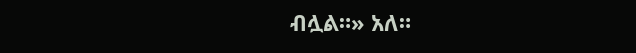ብሏል።» አለ።